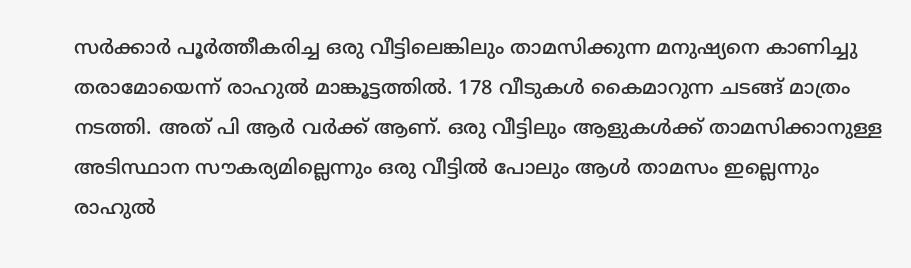സർക്കാർ പൂർത്തീകരിച്ച ഒരു വീട്ടിലെങ്കിലും താമസിക്കുന്ന മനുഷ്യനെ കാണിച്ചു തരാമോയെന്ന് രാഹുൽ മാങ്കൂട്ടത്തിൽ. 178 വീടുകൾ കൈമാറുന്ന ചടങ്ങ് മാത്രം നടത്തി. അത് പി ആർ വർക്ക് ആണ്. ഒരു വീട്ടിലും ആളുകൾക്ക് താമസിക്കാനുള്ള അടിസ്ഥാന സൗകര്യമില്ലെന്നും ഒരു വീട്ടിൽ പോലും ആൾ താമസം ഇല്ലെന്നും രാഹുൽ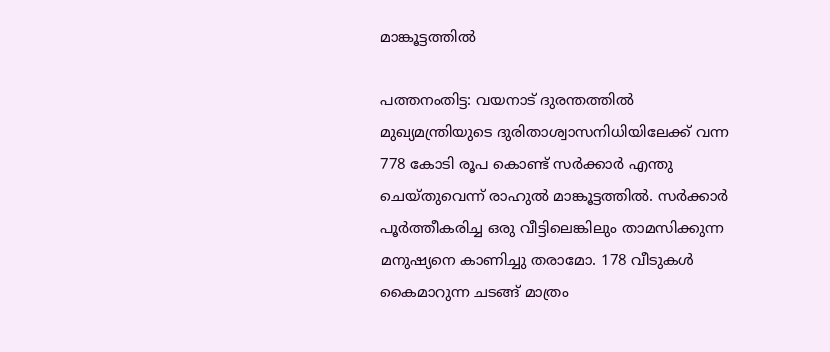മാങ്കൂട്ടത്തിൽ

പത്തനംതിട്ട: വയനാട് ദുരന്തത്തിൽ മുഖ്യമന്ത്രിയുടെ ദുരിതാശ്വാസനിധിയിലേക്ക് വന്ന 778 കോടി രൂപ കൊണ്ട് സർക്കാർ എന്തു ചെയ്തുവെന്ന് രാഹുൽ മാങ്കൂട്ടത്തിൽ. സർക്കാർ പൂർത്തീകരിച്ച ഒരു വീട്ടിലെങ്കിലും താമസിക്കുന്ന മനുഷ്യനെ കാണിച്ചു തരാമോ. 178 വീടുകൾ കൈമാറുന്ന ചടങ്ങ് മാത്രം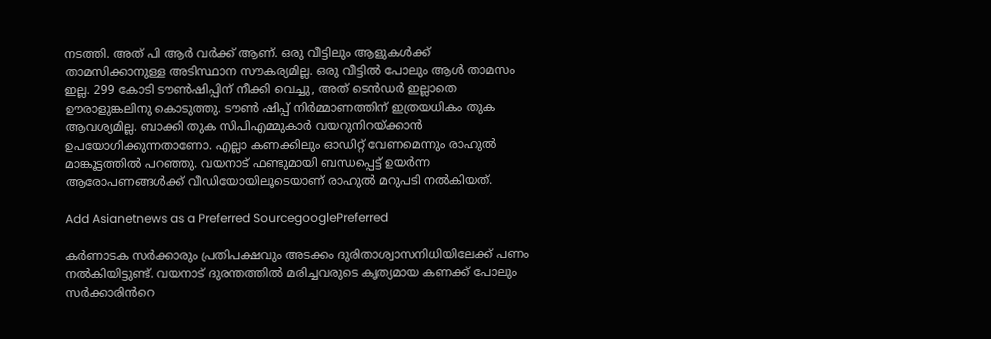നടത്തി. അത് പി ആർ വർക്ക് ആണ്. ഒരു വീട്ടിലും ആളുകൾക്ക് താമസിക്കാനുള്ള അടിസ്ഥാന സൗകര്യമില്ല. ഒരു വീട്ടിൽ പോലും ആൾ താമസം ഇല്ല. 299 കോടി ടൗൺഷിപ്പിന് നീക്കി വെച്ചു, അത് ടെൻഡർ ഇല്ലാതെ ഊരാളുങ്കലിനു കൊടുത്തു. ടൗൺ ഷിപ്പ് നിർമ്മാണത്തിന് ഇത്രയധികം തുക ആവശ്യമില്ല. ബാക്കി തുക സിപിഎമ്മുകാർ വയറുനിറയ്ക്കാൻ ഉപയോഗിക്കുന്നതാണോ. എല്ലാ കണക്കിലും ഓഡിറ്റ് വേണമെന്നും രാഹുൽ മാങ്കൂട്ടത്തിൽ പറഞ്ഞു. വയനാട് ഫണ്ടുമായി ബന്ധപ്പെട്ട് ഉയർന്ന ആരോപണങ്ങൾക്ക് വീഡിയോയിലൂടെയാണ് രാഹുൽ മറുപടി നൽകിയത്.

Add Asianetnews as a Preferred SourcegooglePreferred

കർണാടക സർക്കാരും പ്രതിപക്ഷവും അടക്കം ദുരിതാശ്വാസനിധിയിലേക്ക് പണം നൽകിയിട്ടുണ്ട്. വയനാട് ദുരന്തത്തിൽ മരിച്ചവരുടെ കൃത്യമായ കണക്ക് പോലും സർക്കാരിൻറെ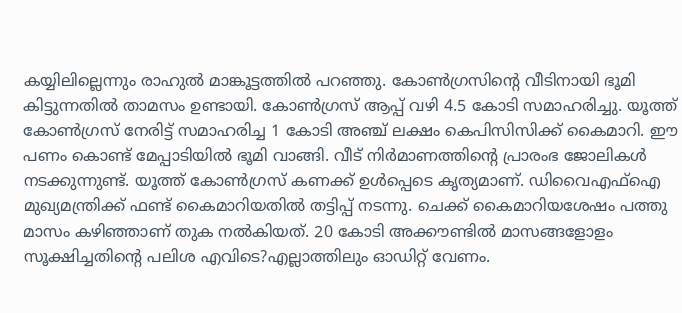കയ്യിലില്ലെന്നും രാഹുൽ മാങ്കൂട്ടത്തിൽ പറഞ്ഞു. കോൺഗ്രസിൻ്റെ വീടിനായി ഭൂമി കിട്ടുന്നതിൽ താമസം ഉണ്ടായി. കോൺഗ്രസ് ആപ്പ് വഴി 4.5 കോടി സമാഹരിച്ചു. യൂത്ത് കോൺഗ്രസ് നേരിട്ട് സമാഹരിച്ച 1 കോടി അഞ്ച് ലക്ഷം കെപിസിസിക്ക് കൈമാറി. ഈ പണം കൊണ്ട് മേപ്പാടിയിൽ ഭൂമി വാങ്ങി. വീട് നിർമാണത്തിൻ്റെ പ്രാരംഭ ജോലികൾ നടക്കുന്നുണ്ട്. യൂത്ത് കോൺഗ്രസ് കണക്ക് ഉൾപ്പെടെ കൃത്യമാണ്. ഡിവൈഎഫ്ഐ മുഖ്യമന്ത്രിക്ക് ഫണ്ട് കൈമാറിയതിൽ തട്ടിപ്പ് നടന്നു. ചെക്ക് കൈമാറിയശേഷം പത്തു മാസം കഴിഞ്ഞാണ് തുക നൽകിയത്. 20 കോടി അക്കൗണ്ടിൽ മാസങ്ങളോളം സൂക്ഷിച്ചതിന്റെ പലിശ എവിടെ?എല്ലാത്തിലും ഓഡിറ്റ് വേണം.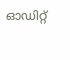ഓഡിറ്റ്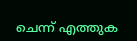ചെന്ന് എത്തുക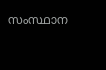സംസ്ഥാന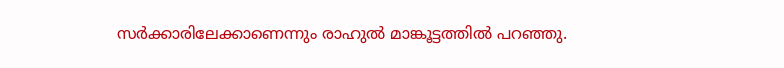സർക്കാരിലേക്കാണെന്നും രാഹുൽ മാങ്കൂട്ടത്തിൽ പറഞ്ഞു.